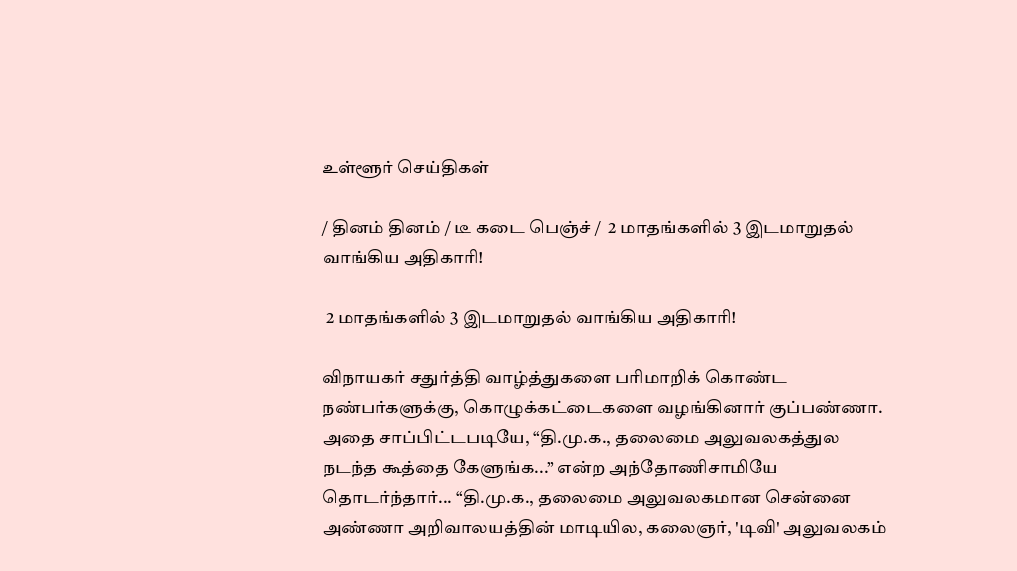உள்ளூர் செய்திகள்

/ தினம் தினம் / டீ கடை பெஞ்ச் /  2 மாதங்களில் 3 இடமாறுதல் வாங்கிய அதிகாரி!

 2 மாதங்களில் 3 இடமாறுதல் வாங்கிய அதிகாரி!

விநாயகர் சதுர்த்தி வாழ்த்துகளை பரிமாறிக் கொண்ட நண்பர்களுக்கு, கொழுக்கட்டைகளை வழங்கினார் குப்பண்ணா. அதை சாப்பிட்டபடியே, “தி.மு.க., தலைமை அலுவலகத்துல நடந்த கூத்தை கேளுங்க...” என்ற அந்தோணிசாமியே தொடர்ந்தார்... “தி.மு.க., தலைமை அலுவலகமான சென்னை அண்ணா அறிவாலயத்தின் மாடியில, கலைஞர், 'டிவி' அலுவலகம்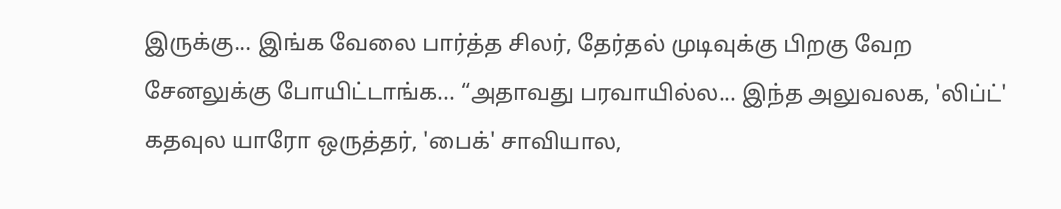இருக்கு... இங்க வேலை பார்த்த சிலர், தேர்தல் முடிவுக்கு பிறகு வேற சேனலுக்கு போயிட்டாங்க... “அதாவது பரவாயில்ல... இந்த அலுவலக, 'லிப்ட்' கதவுல யாரோ ஒருத்தர், 'பைக்' சாவியால,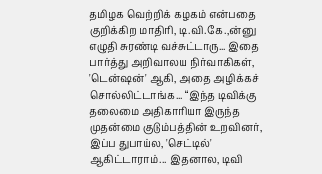தமிழக வெற்றிக் கழகம் என்பதை குறிக்கிற மாதிரி, டி.வி.கே.,ன்னு எழுதி சுரண்டி வச்சுட்டாரு... இதை பார்த்து அறிவாலய நிர்வாகிகள், 'டென்ஷன்' ஆகி, அதை அழிக்கச் சொல்லிட்டாங்க... “இந்த டிவிக்கு தலைமை அதிகாரியா இருந்த முதன்மை குடும்பத்தின் உறவினர், இப்ப துபாய்ல, 'செட்டில்' ஆகிட்டாராம்... இதனால, டிவி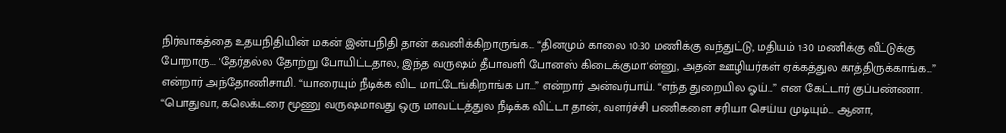நிர்வாகத்தை உதயநிதியின் மகன் இன்பநிதி தான் கவனிக்கிறாருங்க... “தினமும் காலை 10:30 மணிக்கு வந்துட்டு, மதியம் 1:30 மணிக்கு வீட்டுக்கு போறாரு... 'தேர்தல்ல தோற்று போயிட்டதால, இந்த வருஷம் தீபாவளி போனஸ் கிடைக்குமா'ன்னு, அதன் ஊழியர்கள் ஏக்கத்துல காத்திருக்காங்க...” என்றார் அந்தோணிசாமி. “யாரையும் நீடிக்க விட மாட்டேங்கிறாங்க பா...” என்றார் அன்வர்பாய். “எந்த துறையில ஓய்...” என கேட்டார் குப்பண்ணா. “பொதுவா, கலெக்டரை மூணு வருஷமாவது ஒரு மாவட்டத்துல நீடிக்க விட்டா தான், வளர்ச்சி பணிகளை சரியா செய்ய முடியும்... ஆனா,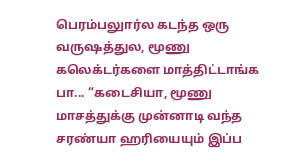பெரம்பலுார்ல கடந்த ஒரு வருஷத்துல, மூணு கலெக்டர்களை மாத்திட்டாங்க பா... “கடைசியா, மூணு மாசத்துக்கு முன்னாடி வந்த சரண்யா ஹரியையும் இப்ப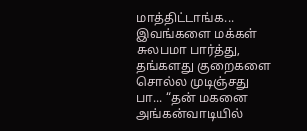மாத்திட்டாங்க... இவங்களை மக்கள் சுலபமா பார்த்து, தங்களது குறைகளை சொல்ல முடிஞ்சது பா... “தன் மகனை அங்கன்வாடியில்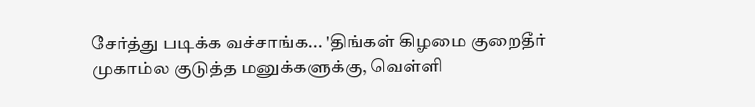சேர்த்து படிக்க வச்சாங்க... 'திங்கள் கிழமை குறைதீர் முகாம்ல குடுத்த மனுக்களுக்கு, வெள்ளி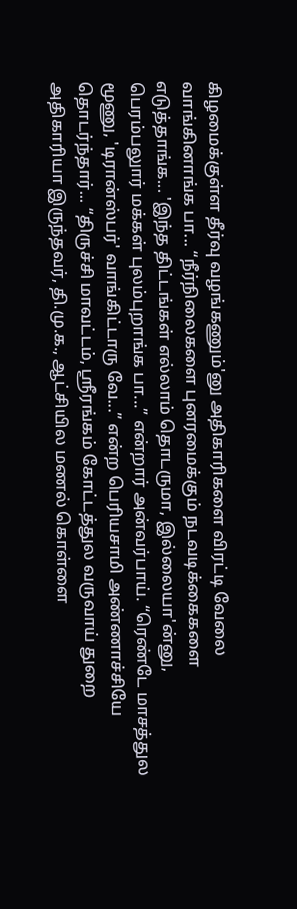கிழமைக்குள்ள தீர்வு வழங்கணும்'னு அதிகாரிகளை விரட்டி வேலை வாங்கினாங்க பா... “நீர்நிலைகளை புனரமைக்கும் நடவடிக்கைகளை எடுத்தாங்க... 'இந்த திட்டங்கள் எல்லாம் தொடருமா, இல்லையா'ன்னு, பெரம்பலுார் மக்கள் புலம்புறாங்க பா...” என்றார் அன்வர்பாய். “ரெண்டே மாசத்துல மூணு, 'டிரான்ஸ்பர்' வாங்கிட்டாரு வே...” என்ற பெரியசாமி அண்ணாச்சியே தொடர்ந்தார்... “திருச்சி மாவட்டம், ஸ்ரீரங்கம் கோட்டத்துல வருவாய் துறை அதிகாரியா இருந்தவர், தி.மு.க., ஆட்சியில மணல் கொள்ளை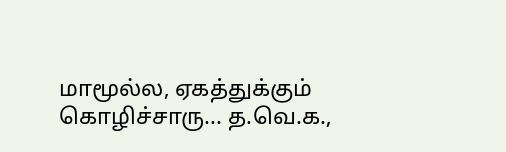மாமூல்ல, ஏகத்துக்கும் கொழிச்சாரு... த.வெ.க.,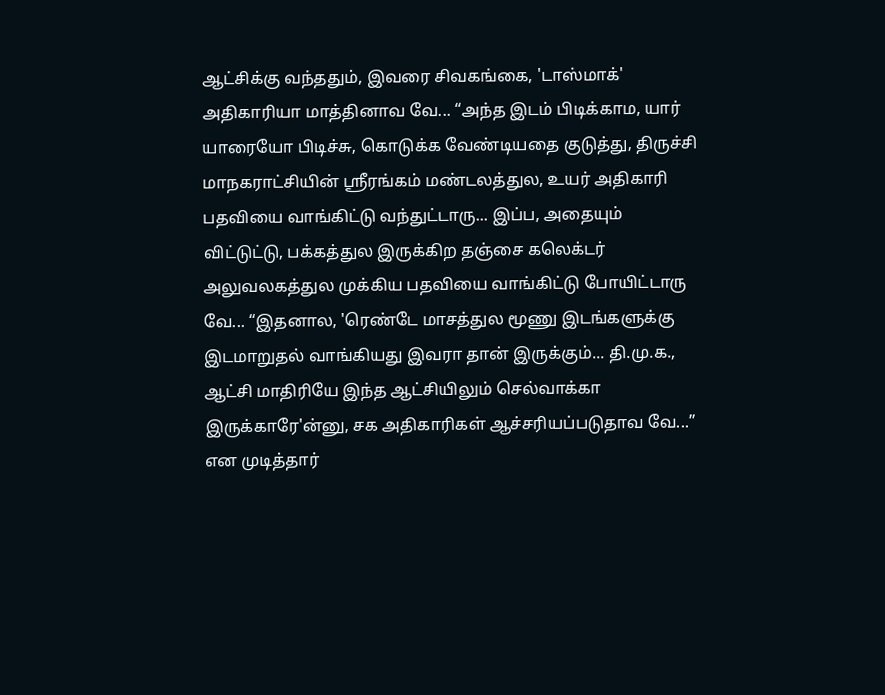ஆட்சிக்கு வந்ததும், இவரை சிவகங்கை, 'டாஸ்மாக்' அதிகாரியா மாத்தினாவ வே... “அந்த இடம் பிடிக்காம, யார் யாரையோ பிடிச்சு, கொடுக்க வேண்டியதை குடுத்து, திருச்சி மாநகராட்சியின் ஸ்ரீரங்கம் மண்டலத்துல, உயர் அதிகாரி பதவியை வாங்கிட்டு வந்துட்டாரு... இப்ப, அதையும் விட்டுட்டு, பக்கத்துல இருக்கிற தஞ்சை கலெக்டர் அலுவலகத்துல முக்கிய பதவியை வாங்கிட்டு போயிட்டாரு வே... “இதனால, 'ரெண்டே மாசத்துல மூணு இடங்களுக்கு இடமாறுதல் வாங்கியது இவரா தான் இருக்கும்... தி.மு.க., ஆட்சி மாதிரியே இந்த ஆட்சியிலும் செல்வாக்கா இருக்காரே'ன்னு, சக அதிகாரிகள் ஆச்சரியப்படுதாவ வே...” என முடித்தார்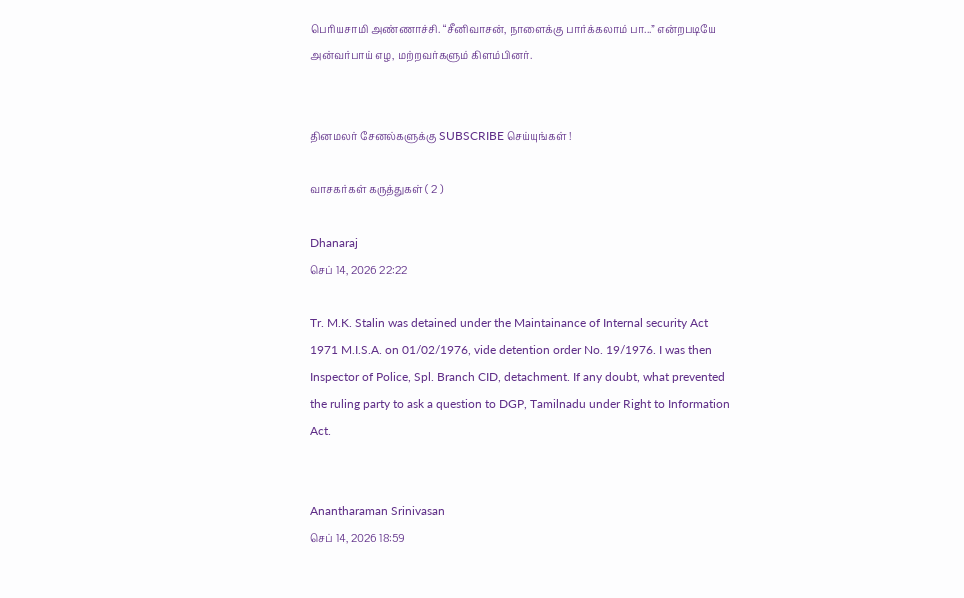பெரியசாமி அண்ணாச்சி. “சீனிவாசன், நாளைக்கு பார்க்கலாம் பா...” என்றபடியே அன்வர்பாய் எழ, மற்றவர்களும் கிளம்பினர்.


தினமலர் சேனல்களுக்கு SUBSCRIBE செய்யுங்கள் !

வாசகர்கள் கருத்துகள் ( 2 )

Dhanaraj
செப் 14, 2026 22:22

Tr. M.K. Stalin was detained under the Maintainance of Internal security Act 1971 M.I.S.A. on 01/02/1976, vide detention order No. 19/1976. I was then Inspector of Police, Spl. Branch CID, detachment. If any doubt, what prevented the ruling party to ask a question to DGP, Tamilnadu under Right to Information Act.


Anantharaman Srinivasan
செப் 14, 2026 18:59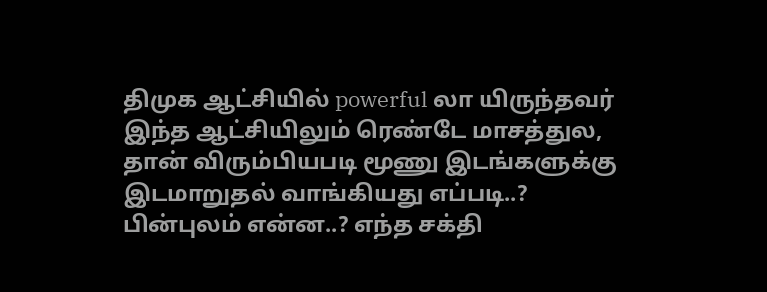திமுக ஆட்சியில் powerful லா யிருந்தவர் இந்த ஆட்சியிலும் ரெண்டே மாசத்துல, தான் விரும்பியபடி மூணு இடங்களுக்கு இடமாறுதல் வாங்கியது எப்படி..? பின்புலம் என்ன..? எந்த சக்தி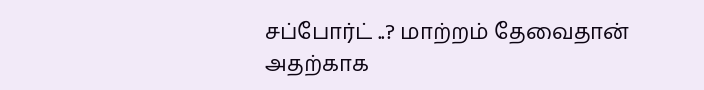சப்போர்ட் ..? மாற்றம் தேவைதான் அதற்காக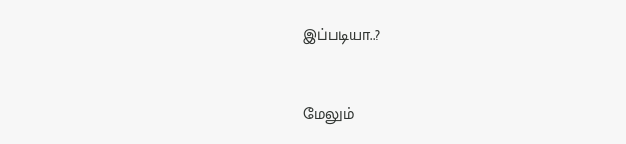இப்படியா..?


மேலும்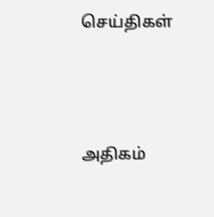செய்திகள்





அதிகம்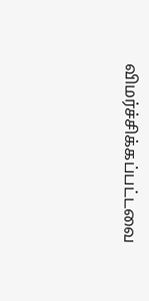விமர்ச்சிக்கப்பட்டவை